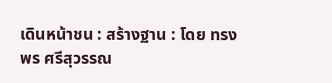เดินหน้าชน : สร้างฐาน : โดย ทรงพร ศรีสุวรรณ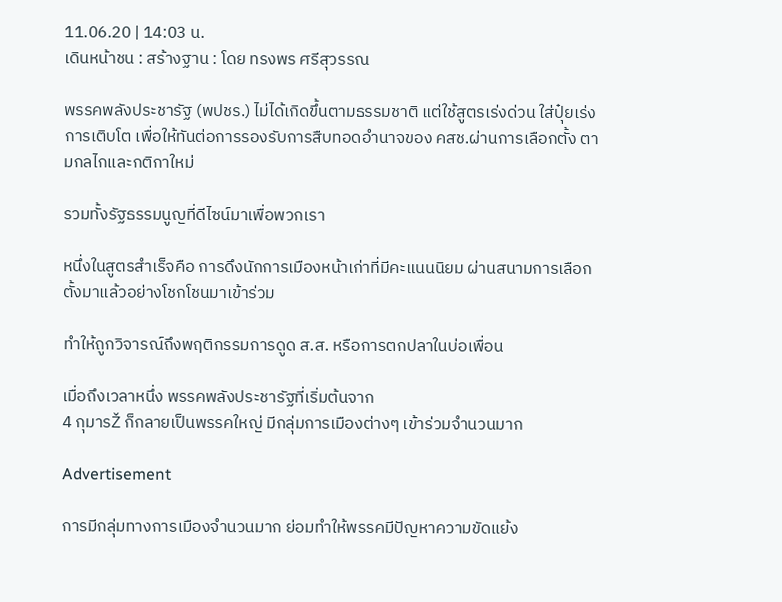11.06.20 | 14:03 น.
เดินหน้าชน : สร้างฐาน : โดย ทรงพร ศรีสุวรรณ

พรรคพลังประชารัฐ (พปชร.) ไม่ได้เกิดขึ้นตามธรรมชาติ แต่ใช้สูตรเร่งด่วน ใส่ปุ๋ยเร่งการเติบโต เพื่อให้ทันต่อการรองรับการสืบทอดอำนาจของ คสช.ผ่านการเลือกตั้ง ตามกลไกและกติกาใหม่

รวมทั้งรัฐธรรมนูญที่ดีไซน์มาเพื่อพวกเรา

หนึ่งในสูตรสำเร็จคือ การดึงนักการเมืองหน้าเก่าที่มีคะแนนนิยม ผ่านสนามการเลือกตั้งมาแล้วอย่างโชกโชนมาเข้าร่วม

ทำให้ถูกวิจารณ์ถึงพฤติกรรมการดูด ส.ส. หรือการตกปลาในบ่อเพื่อน

เมื่อถึงเวลาหนึ่ง พรรคพลังประชารัฐที่เริ่มต้นจาก
4 กุมารŽ ก็กลายเป็นพรรคใหญ่ มีกลุ่มการเมืองต่างๆ เข้าร่วมจำนวนมาก

Advertisement

การมีกลุ่มทางการเมืองจำนวนมาก ย่อมทำให้พรรคมีปัญหาความขัดแย้ง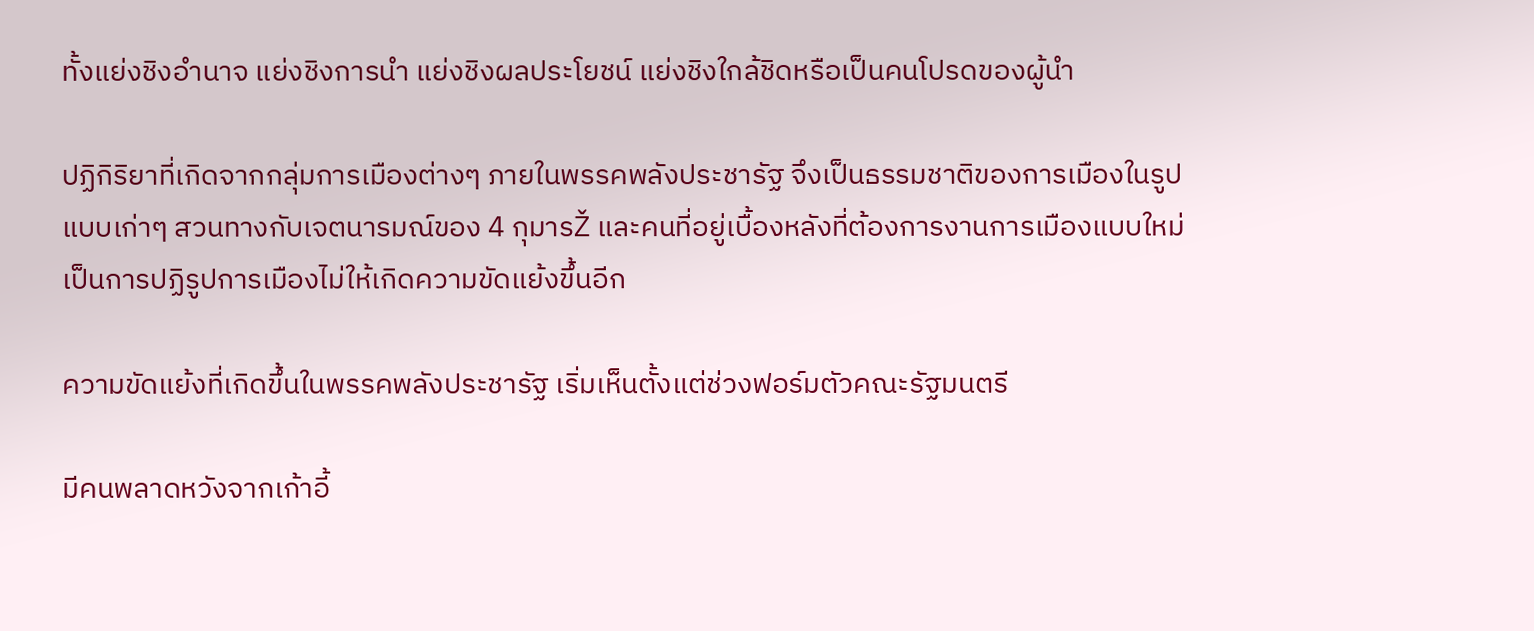ทั้งแย่งชิงอำนาจ แย่งชิงการนำ แย่งชิงผลประโยชน์ แย่งชิงใกล้ชิดหรือเป็นคนโปรดของผู้นำ

ปฏิกิริยาที่เกิดจากกลุ่มการเมืองต่างๆ ภายในพรรคพลังประชารัฐ จึงเป็นธรรมชาติของการเมืองในรูปแบบเก่าๆ สวนทางกับเจตนารมณ์ของ 4 กุมารŽ และคนที่อยู่เบื้องหลังที่ต้องการงานการเมืองแบบใหม่ เป็นการปฏิรูปการเมืองไม่ให้เกิดความขัดแย้งขึ้นอีก

ความขัดแย้งที่เกิดขึ้นในพรรคพลังประชารัฐ เริ่มเห็นตั้งแต่ช่วงฟอร์มตัวคณะรัฐมนตรี

มีคนพลาดหวังจากเก้าอี้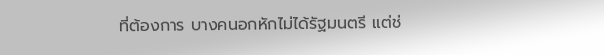ที่ต้องการ บางคนอกหักไม่ได้รัฐมนตรี แต่ช่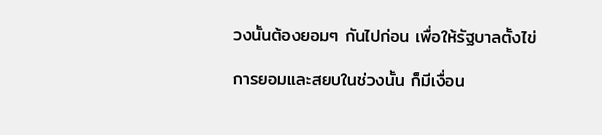วงนั้นต้องยอมๆ กันไปก่อน เพื่อให้รัฐบาลตั้งไข่

การยอมและสยบในช่วงนั้น ก็มีเงื่อน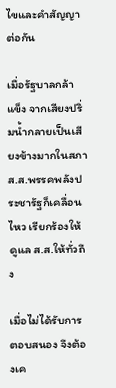ไขและคำสัญญาต่อกัน

เมื่อรัฐบาลกล้าแข็ง จากเสียงปริ่มน้ำกลายเป็นเสียงข้างมากในสภา ส.ส.พรรคพลังประชารัฐก็เคลื่อนไหว เรียกร้องให้ดูแล ส.ส.ให้ทั่วถึง

เมื่อไม่ได้รับการตอบสนอง จึงต้องเค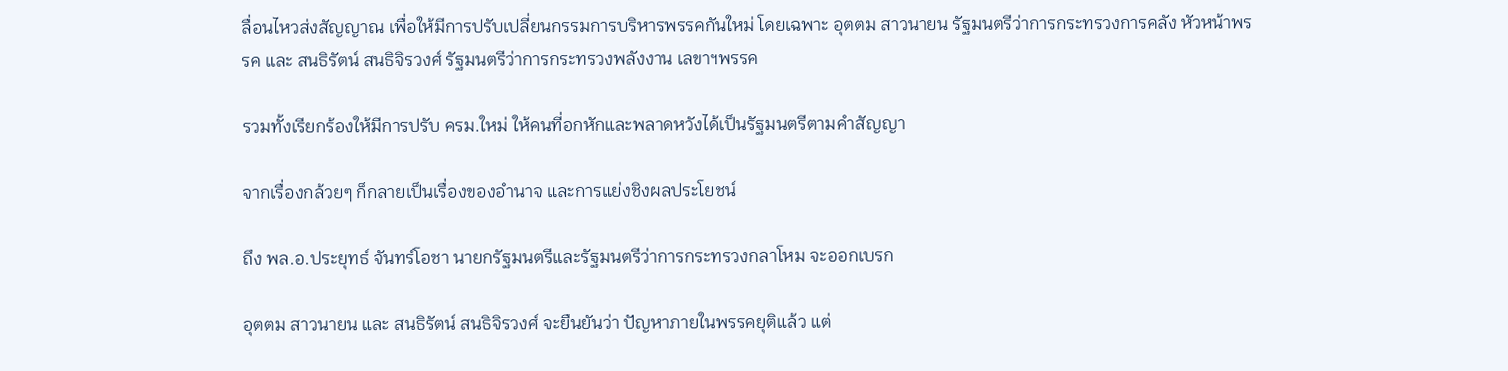ลื่อนไหวส่งสัญญาณ เพื่อให้มีการปรับเปลี่ยนกรรมการบริหารพรรคกันใหม่ โดยเฉพาะ อุตตม สาวนายน รัฐมนตรีว่าการกระทรวงการคลัง หัวหน้าพรรค และ สนธิรัตน์ สนธิจิรวงศ์ รัฐมนตรีว่าการกระทรวงพลังงาน เลขาฯพรรค

รวมทั้งเรียกร้องให้มีการปรับ ครม.ใหม่ ให้คนที่อกหักและพลาดหวังได้เป็นรัฐมนตรีตามคำสัญญา

จากเรื่องกล้วยๆ ก็กลายเป็นเรื่องของอำนาจ และการแย่งชิงผลประโยชน์

ถึง พล.อ.ประยุทธ์ จันทร์โอชา นายกรัฐมนตรีและรัฐมนตรีว่าการกระทรวงกลาโหม จะออกเบรก

อุตตม สาวนายน และ สนธิรัตน์ สนธิจิรวงศ์ จะยืนยันว่า ปัญหาภายในพรรคยุติแล้ว แต่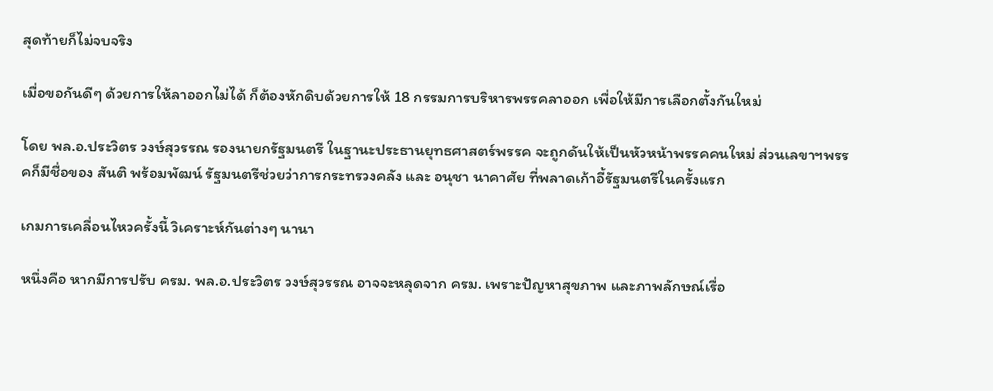สุดท้ายก็ไม่จบจริง

เมื่อขอกันดีๆ ด้วยการให้ลาออกไม่ได้ ก็ต้องหักดิบด้วยการให้ 18 กรรมการบริหารพรรคลาออก เพื่อให้มีการเลือกตั้งกันใหม่

โดย พล.อ.ประวิตร วงษ์สุวรรณ รองนายกรัฐมนตรี ในฐานะประธานยุทธศาสตร์พรรค จะถูกดันให้เป็นหัวหน้าพรรคคนใหม่ ส่วนเลขาฯพรรคก็มีชื่อของ สันติ พร้อมพัฒน์ รัฐมนตรีช่วยว่าการกระทรวงคลัง และ อนุชา นาคาศัย ที่พลาดเก้าอี้รัฐมนตรีในครั้งแรก

เกมการเคลื่อนไหวครั้งนี้ วิเคราะห์กันต่างๆ นานา

หนึ่งคือ หากมีการปรับ ครม. พล.อ.ประวิตร วงษ์สุวรรณ อาจจะหลุดจาก ครม. เพราะปัญหาสุขภาพ และภาพลักษณ์เรื่อ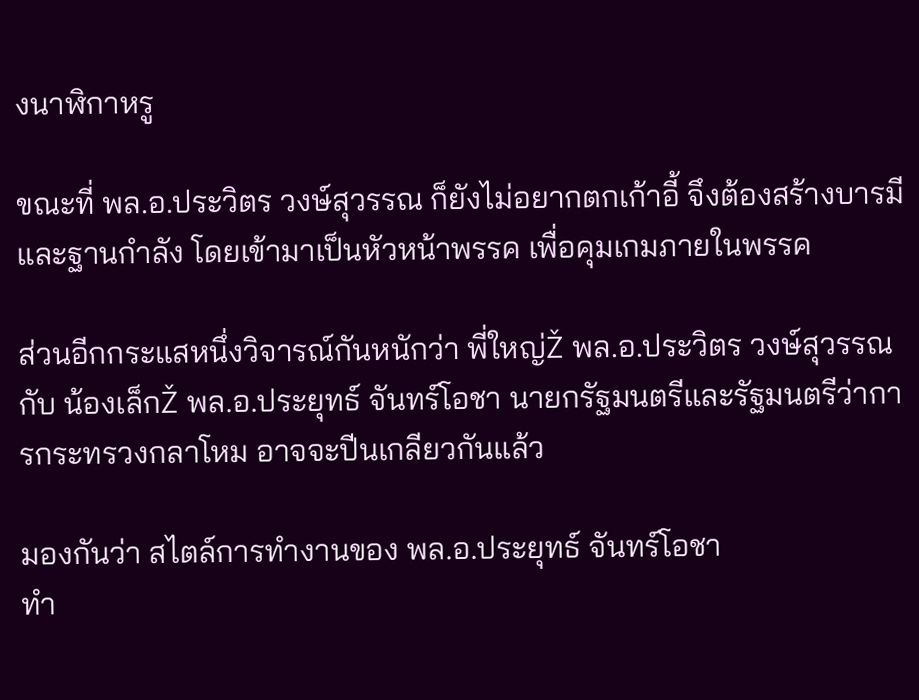งนาฬิกาหรู

ขณะที่ พล.อ.ประวิตร วงษ์สุวรรณ ก็ยังไม่อยากตกเก้าอี้ จึงต้องสร้างบารมีและฐานกำลัง โดยเข้ามาเป็นหัวหน้าพรรค เพื่อคุมเกมภายในพรรค

ส่วนอีกกระแสหนึ่งวิจารณ์กันหนักว่า พี่ใหญ่Ž พล.อ.ประวิตร วงษ์สุวรรณ กับ น้องเล็กŽ พล.อ.ประยุทธ์ จันทร์โอชา นายกรัฐมนตรีและรัฐมนตรีว่าการกระทรวงกลาโหม อาจจะปีนเกลียวกันแล้ว

มองกันว่า สไตล์การทำงานของ พล.อ.ประยุทธ์ จันทร์โอชา
ทำ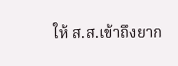ให้ ส.ส.เข้าถึงยาก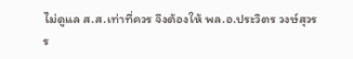ไม่ดูแล ส.ส.เท่าที่ควร จึงต้องให้ พล.อ.ประวิตร วงษ์สุวรร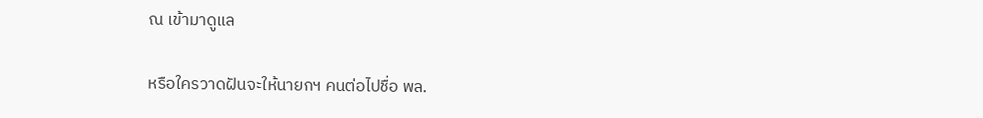ณ เข้ามาดูแล

หรือใครวาดฝันจะให้นายกฯ คนต่อไปชื่อ พล.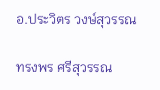อ.ประวิตร วงษ์สุวรรณ

ทรงพร ศรีสุวรรณ